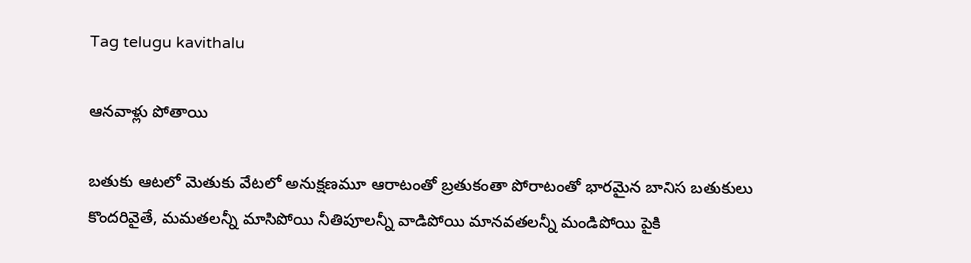Tag telugu kavithalu

ఆనవాళ్లు పోతాయి

బతుకు ఆటలో మెతుకు వేటలో అనుక్షణమూ ఆరాటంతో బ్రతుకంతా పోరాటంతో భారమైన బానిస బతుకులు కొందరివైతే, మమతలన్నీ మాసిపోయి నీతిపూలన్నీ వాడిపోయి మానవతలన్నీ మండిపోయి పైకి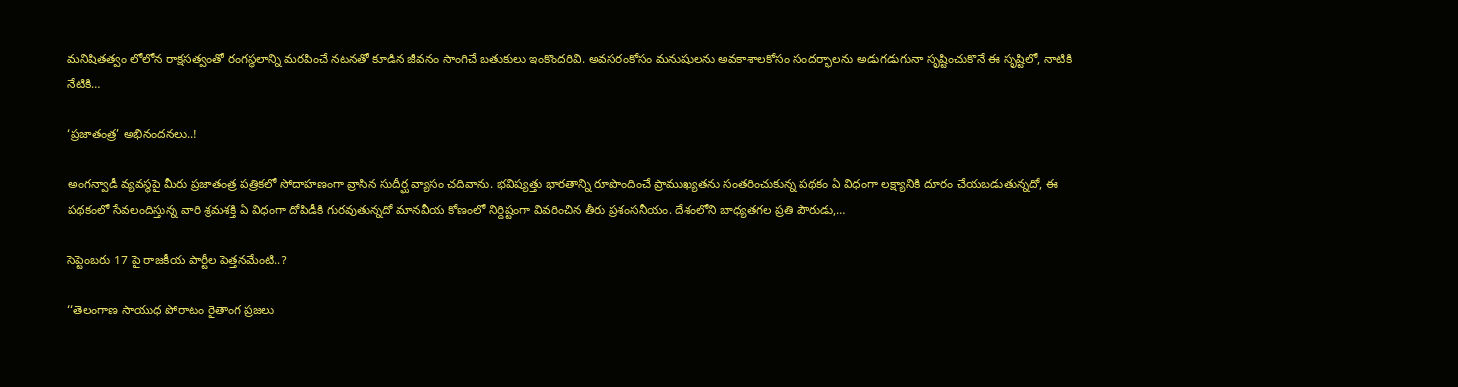మనిషితత్వం లోలోన రాక్షసత్వంతో రంగస్థలాన్ని మరపించే నటనతో కూడిన జీవనం సాంగిచే బతుకులు ఇంకొందరివి. అవసరంకోసం మనుషులను అవకాశాలకోసం సందర్భాలను అడుగడుగునా సృష్టించుకొనే ఈ సృష్టిలో, నాటికి నేటికి…

‘ప్రజాతంత్ర’ అభినందనలు..!

అంగన్వాడీ వ్యవస్థపై మీరు ప్రజాతంత్ర పత్రికలో సోదాహణంగా వ్రాసిన సుదీర్ఘ వ్యాసం చదివాను. భవిష్యత్తు భారతాన్ని రూపొందించే ప్రాముఖ్యతను సంతరించుకున్న పథకం ఏ విధంగా లక్ష్యానికి దూరం చేయబడుతున్నదో, ఈ పథకంలో సేవలందిస్తున్న వారి శ్రమశక్తి ఏ విధంగా దోపిడీకి గురవుతున్నదో మానవీయ కోణంలో నిర్దిష్టంగా వివరించిన తీరు ప్రశంసనీయం. దేశంలోని బాధ్యతగల ప్రతి పౌరుడు,…

సెప్టెంబరు 17 పై రాజకీయ పార్టీల పెత్తనమేంటి..?

‘‘తెలంగాణ సాయుధ పోరాటం రైతాంగ ప్రజలు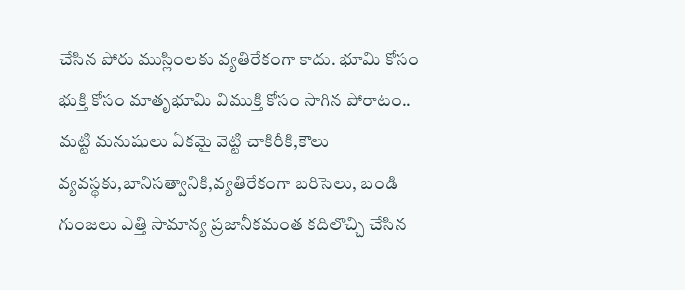చేసిన పోరు ముస్లింలకు వ్యతిరేకంగా కాదు. భూమి కోసం భుక్తి కోసం మాతృభూమి విముక్తి కోసం సాగిన పోరాటం.. మట్టి మనుషులు ఏకమై వెట్టి చాకిరీకి,కౌలు వ్యవస్థకు,బానిసత్వానికి,వ్యతిరేకంగా బరిసెలు, బండి గుంజలు ఎత్తి సామాన్య ప్రజానీకమంత కదిలొచ్చి చేసిన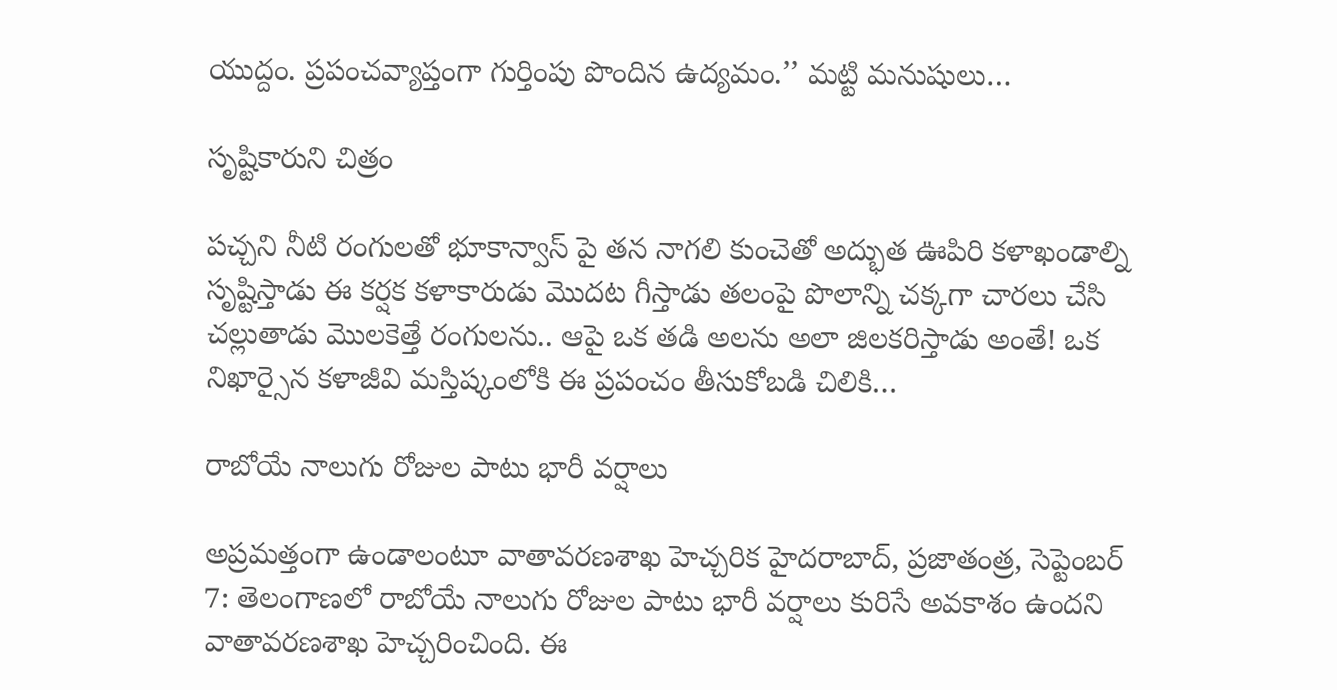యుద్దం. ప్రపంచవ్యాప్తంగా గుర్తింపు పొందిన ఉద్యమం.’’ మట్టి మనుషులు…

సృష్టికారుని చిత్రం

పచ్చని నీటి రంగులతో భూకాన్వాస్‌ ‌పై తన నాగలి కుంచెతో అద్భుత ఊపిరి కళాఖండాల్ని సృష్టిస్తాడు ఈ కర్షక కళాకారుడు మొదట గీస్తాడు తలంపై పొలాన్ని చక్కగా చారలు చేసి చల్లుతాడు మొలకెత్తే రంగులను.. ఆపై ఒక తడి అలను అలా జిలకరిస్తాడు అంతే! ఒక నిఖార్సైన కళాజీవి మస్తిష్కంలోకి ఈ ప్రపంచం తీసుకోబడి చిలికి…

రాబోయే నాలుగు రోజుల పాటు భారీ వర్షాలు

అప్రమత్తంగా ఉండాలంటూ వాతావరణశాఖ హెచ్చరిక హైదరాబాద్‌, ప్రజాతంత్ర, సెప్టెంబర్‌ 7: తెలంగాణలో రాబోయే నాలుగు రోజుల పాటు భారీ వర్షాలు కురిసే అవకాశం ఉందని వాతావరణశాఖ హెచ్చరించింది. ఈ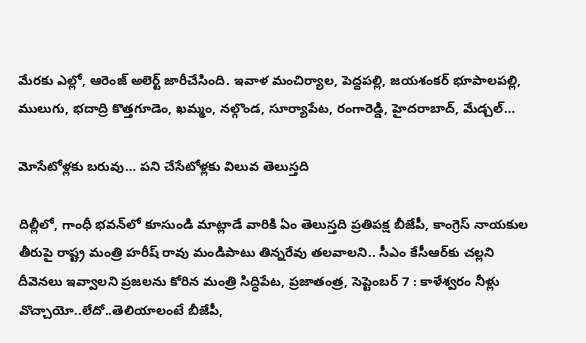మేరకు ఎల్లో, ఆరెంజ్‌ అలెర్ట్ ‌జారీచేసింది. ఇవాళ మంచిర్యాల, పెద్దపల్లి, జయశంకర్‌ ‌భూపాలపల్లి, ములుగు, భదాద్రి కొత్తగూడెం, ఖమ్మం, నల్గొండ, సూర్యాపేట, రంగారెడ్డి, హైదరాబాద్‌, మేడ్చల్‌…

మోసేటోళ్లకు బరువు… పని చేసేటోళ్లకు విలువ తెలుస్తది

దిల్లీలో, గాంధీ భవన్‌లో కూసుండి మాట్లాడే వారికి ఏం తెలుస్తది ప్రతిపక్ష బీజేపీ, కాంగ్రెస్‌ ‌నాయకుల తీరుపై రాష్ట్ర మంత్రి హరీష్‌ ‌రావు మండిపాటు తిన్నరేవు తలవాలని.. సీఎం కేసీఆర్‌కు చల్లని దీవెనలు ఇవ్వాలని ప్రజలను కోరిన మంత్రి సిద్ధిపేట, ప్రజాతంత్ర, సెప్టెంబర్‌ 7 : కాళేశ్వరం నీళ్లు వొచ్చాయో..లేదో..తెలియాలంటే బీజేపీ,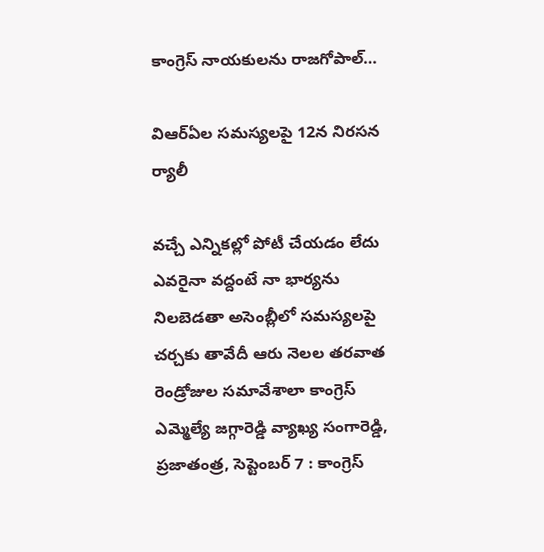కాంగ్రెస్‌ ‌నాయకులను రాజగోపాల్‌…

విఆర్‌ఏల సమస్యలపై 12న నిరసన ర్యాలీ

వచ్చే ఎన్నికల్లో పోటీ చేయడం లేదు ఎవరైనా వద్దంటే నా భార్యను నిలబెడతా అసెంబ్లీలో సమస్యలపై చర్చకు తావేదీ ఆరు నెలల తరవాత రెండ్రోజుల సమావేశాలా కాంగ్రెస్‌ ఎమ్మెల్యే జగ్గారెడ్డి వ్యాఖ్య సంగారెడ్డి, ప్రజాతంత్ర, సెప్టెంబర్‌ 7 : కాంగ్రెస్‌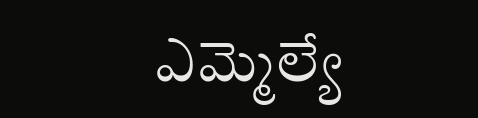ఎమ్మెల్యే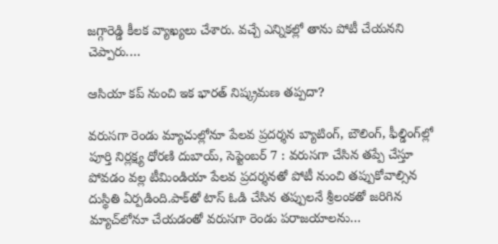జగ్గారెడ్డి కీలక వ్యాఖ్యలు చేశారు. వచ్చే ఎన్నికల్లో తాను పోటీ చేయనని చెప్పారు.…

ఆసియా కప్‌ ‌నుంచి ఇక భారత్‌ ‌నిష్క్రమణ తప్పదా?

వరుసగా రెండు మ్యాచుల్లోనూ పేలవ ప్రదర్శన బ్యాటింగ్‌, బౌలింగ్‌, ఫీల్డింగ్‌ల్లో పూర్తి నిర్లక్ష్య ధోరణి దుబాయ్‌, సెప్టెంబర్‌ 7 : వరుసగా చేసిన తప్పే చేస్తూ పోవడం వల్ల టీమిండియా పేలవ ప్రదర్శనతో పోటీ నుంచి తప్పుకోవాల్సిన దుస్థితి ఏర్పడింది.పాక్‌తో టాస్‌ ఓడి చేసిన తప్పులనే శ్రీలంకతో జరిగిన మ్యాచ్‌లోనూ చేయడంతో వరుసగా రెండు పరాజయాలను…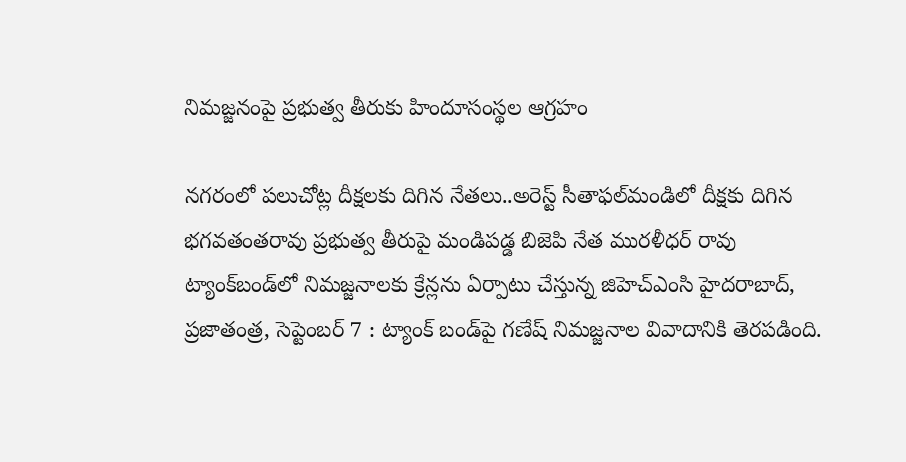నిమజ్జనంపై ప్రభుత్వ తీరుకు హిందూసంస్థల ఆగ్రహం

నగరంలో పలుచోట్ల దీక్షలకు దిగిన నేతలు..అరెస్ట్ ‌సీతాఫల్‌మండిలో దీక్షకు దిగిన భగవతంతరావు ప్రభుత్వ తీరుపై మండిపడ్డ బిజెపి నేత మురళీధర్‌ ‌రావు ట్యాంక్‌బండ్‌లో నిమజ్జనాలకు క్రేన్లను ఏర్పాటు చేస్తున్న జిహెచ్‌ఎం‌సి హైదరాబాద్‌, ప్రజాతంత్ర, సెప్టెంబర్‌ 7 : ట్యాంక్‌ ‌బండ్‌పై గణేష్‌ ‌నిమజ్జనాల వివాదానికి తెరపడింది.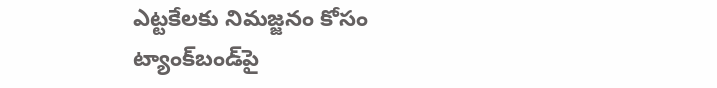ఎట్టకేలకు నిమజ్జనం కోసం ట్యాంక్‌బండ్‌పై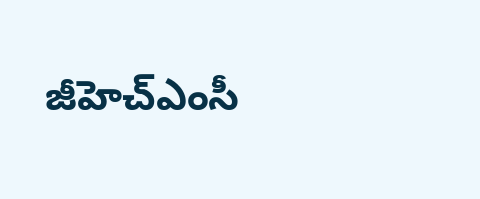జీహెచ్‌ఎం‌సీ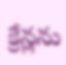క్రేన్లను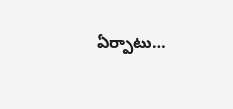ఏర్పాటు…